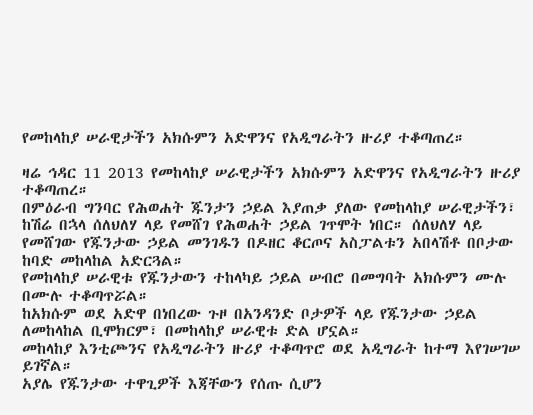የመከላከያ ሠራዊታችን አክሱምን አድዋንና የአዲግራትን ዙሪያ ተቆጣጠረ።

ዛሬ ኅዳር 11 2013 የመከላከያ ሠራዊታችን አክሱምን አድዋንና የአዲግራትን ዙሪያ ተቆጣጠረ።
በምዕራብ ግንባር የሕወሐት ጁንታን ኃይል እያጠቃ ያለው የመከላከያ ሠራዊታችን፣ ከሽሬ በኋላ ሰለህለሃ ላይ የመሸገ የሕወሐት ኃይል ገጥሞት ነበር። ሰለህለሃ ላይ የመሸገው የጁንታው ኃይል መንገዱን በዶዘር ቆርጦና አስፓልቱን አበላሽቶ በቦታው ከባድ መከላከል አድርጓል።
የመከላከያ ሠራዊቱ የጁንታውን ተከላካይ ኃይል ሠብሮ በመግባት አክሱምን ሙሉ በሙሉ ተቆጣጥሯል።
ከአክሱም ወደ አድዋ በነበረው ጉዞ በአንዳንድ ቦታዎች ላይ የጁንታው ኃይል ለመከላከል ቢሞክርም፣ በመከላከያ ሠራዊቱ ድል ሆኗል።
መከላከያ እንቲጮንና የአዲግራትን ዙሪያ ተቆጣጥሮ ወደ አዲግራት ከተማ እየገሠገሠ ይገኛል።
አያሌ የጁንታው ተዋጊዎች እጃቸውን የሰጡ ሲሆን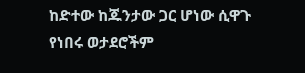ከድተው ከጁንታው ጋር ሆነው ሲዋጉ የነበሩ ወታደሮችም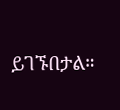ይገኙበታል።